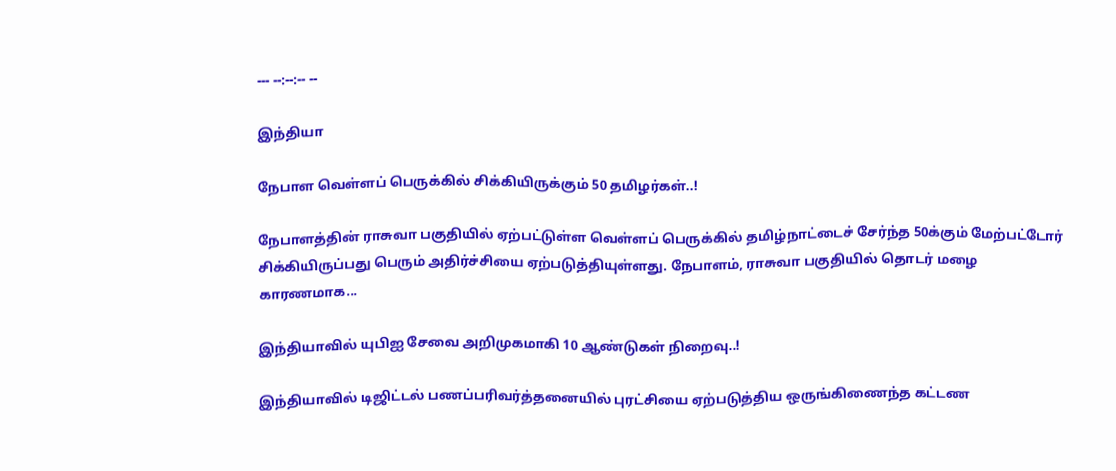--- --:--:-- --

இந்தியா

நேபாள வெள்ளப் பெருக்கில் சிக்கியிருக்கும் 50 தமிழர்கள்..!

நேபாளத்தின் ராசுவா பகுதியில் ஏற்பட்டுள்ள வெள்ளப் பெருக்கில் தமிழ்நாட்டைச் சேர்ந்த 50க்கும் மேற்பட்டோர் சிக்கியிருப்பது பெரும் அதிர்ச்சியை ஏற்படுத்தியுள்ளது. நேபாளம், ராசுவா பகுதியில் தொடர் மழை காரணமாக...

இந்தியாவில் யுபிஐ சேவை அறிமுகமாகி 10 ஆண்டுகள் நிறைவு..!

இந்தியாவில் டிஜிட்டல் பணப்பரிவர்த்தனையில் புரட்சியை ஏற்படுத்திய ஒருங்கிணைந்த கட்டண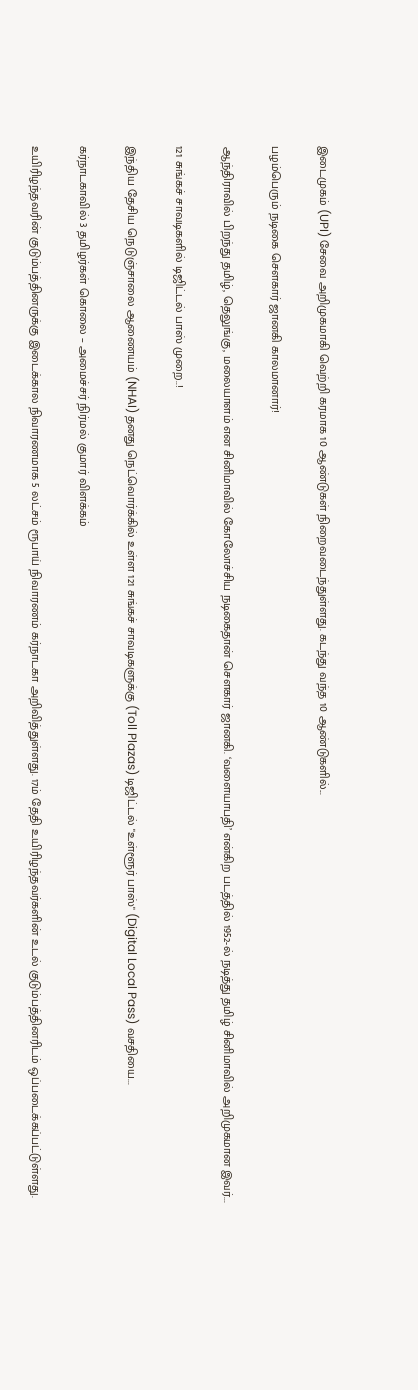இடைமுகம் (UPI) சேவை அறிமுகமாகி வெற்றி கரமாக 10 ஆண்டுகள் நிறைவடைந்துள்ளது. கடந்து வந்த 10 ஆண்டுகளில்...

பழம்பெரும் நடிகை சௌகார் ஜானகி காலமானார்!

ஆந்திராவில் பிறந்து தமிழ், தெலுங்கு, மலையாளம் என சினிமாவில் கோலோச்சிய நடிகைதான் சௌகார் ஜானகி. ‘வளையாபதி’ என்கிற படத்தில் 1952-ல் நடித்து தமிழ் சினிமாவில் அறிமுகமான இவர்...

121 சுங்கச் சாவடிகளில் டிஜிட்டல் பாஸ் முறை..!

இந்திய தேசிய நெடுஞ்சாலை ஆணையம் (NHAI) தனது நெட்வொர்க்கில் உள்ள 121 சுங்கச் சாவடிகளுக்கு (Toll Plazas) டிஜிட்டல் "உள்ளூர் பாஸ்" (Digital Local Pass) வசதியை...

கர்நாடகாவில் 3 தமிழர்கள் கொலை – அமைச்சர் நிர்மல் குமார் விளக்கம்

உயிரிழந்தவரின் குடும்பத்தினருக்கு இடைக்கால நிவாரணமாக 5 லட்சம் ரூபாய் நிவாரணம் கர்நாடகா அறிவித்துள்ளது. 17ம் தேதி உயிரிழந்தவர்களின் உடல் குடும்பத்தினரிடம் ஒப்படைக்கப்பட்டுள்ளது.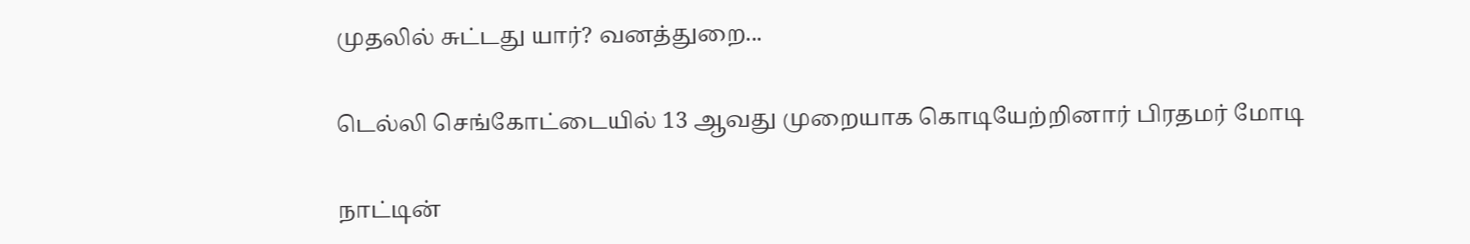முதலில் சுட்டது யார்? வனத்துறை...

டெல்லி செங்கோட்டையில் 13 ஆவது முறையாக கொடியேற்றினார் பிரதமர் மோடி

நாட்டின்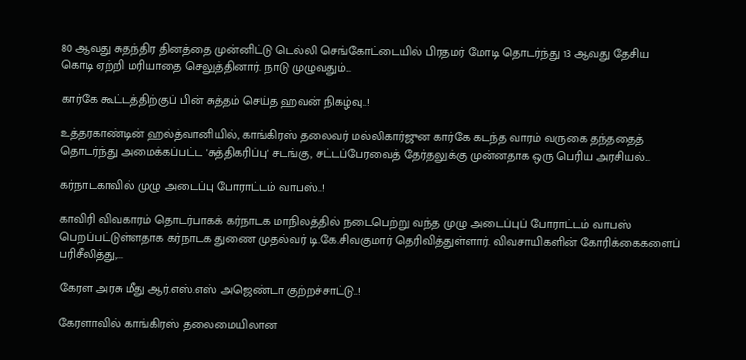80 ஆவது சுதந்திர தினத்தை முன்னிட்டு டெல்லி செங்கோட்டையில் பிரதமர் மோடி தொடர்ந்து 13 ஆவது தேசிய கொடி ஏற்றி மரியாதை செலுத்தினார். நாடு முழுவதும்...

கார்கே கூட்டத்திற்குப் பின் சுத்தம் செய்த ஹவன் நிகழ்வு..!

உத்தரகாண்டின் ஹல்த்வானியில், காங்கிரஸ் தலைவர் மல்லிகார்ஜுன கார்கே கடந்த வாரம் வருகை தந்ததைத் தொடர்ந்து அமைக்கப்பட்ட 'சுத்திகரிப்பு' சடங்கு, சட்டப்பேரவைத் தேர்தலுக்கு முன்னதாக ஒரு பெரிய அரசியல்...

கர்நாடகாவில் முழு அடைப்பு போராட்டம் வாபஸ்..!

காவிரி விவகாரம் தொடர்பாகக் கர்நாடக மாநிலத்தில் நடைபெற்று வந்த முழு அடைப்புப் போராட்டம் வாபஸ் பெறப்பட்டுள்ளதாக கர்நாடக துணை முதல்வர் டி.கே.சிவகுமார் தெரிவித்துள்ளார். விவசாயிகளின் கோரிக்கைகளைப் பரிசீலித்து,...

கேரள அரசு மீது ஆர்.எஸ்.எஸ் அஜெண்டா குற்றச்சாட்டு..!

கேரளாவில் காங்கிரஸ் தலைமையிலான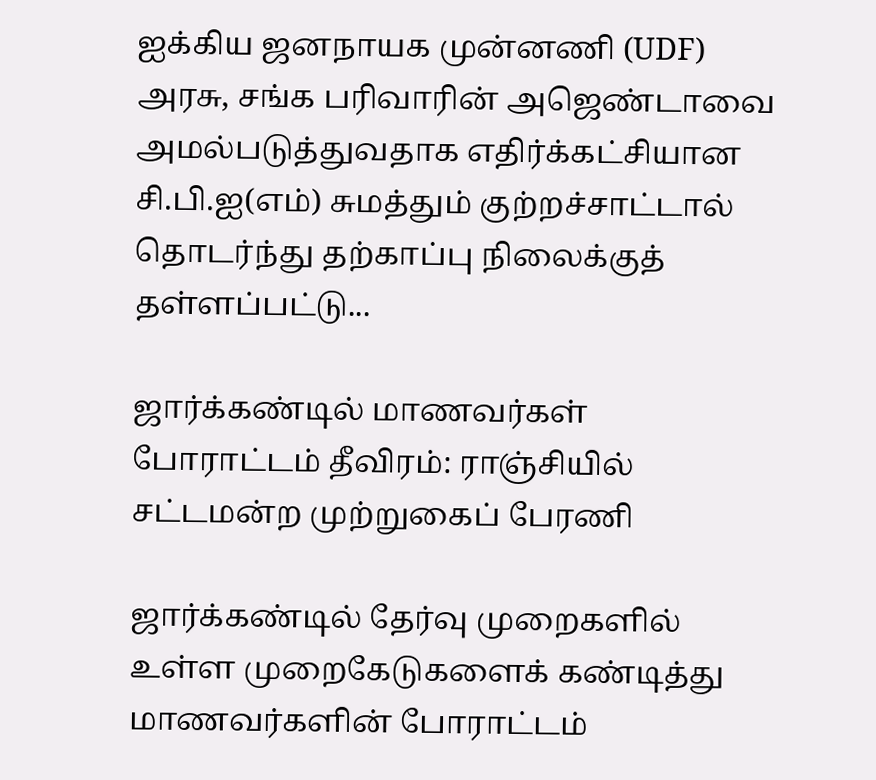ஐக்கிய ஜனநாயக முன்னணி (UDF) அரசு, சங்க பரிவாரின் அஜெண்டாவை அமல்படுத்துவதாக எதிர்க்கட்சியான சி.பி.ஐ(எம்) சுமத்தும் குற்றச்சாட்டால் தொடர்ந்து தற்காப்பு நிலைக்குத் தள்ளப்பட்டு...

ஜார்க்கண்டில் மாணவர்கள் போராட்டம் தீவிரம்: ராஞ்சியில் சட்டமன்ற முற்றுகைப் பேரணி

ஜார்க்கண்டில் தேர்வு முறைகளில் உள்ள முறைகேடுகளைக் கண்டித்து மாணவர்களின் போராட்டம்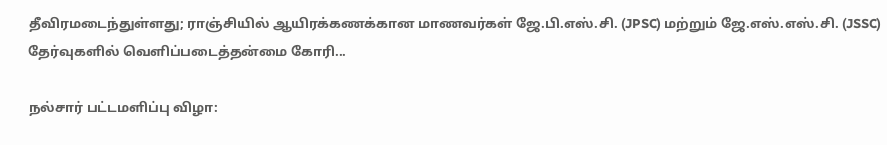தீவிரமடைந்துள்ளது; ராஞ்சியில் ஆயிரக்கணக்கான மாணவர்கள் ஜே.பி.எஸ்.சி. (JPSC) மற்றும் ஜே.எஸ்.எஸ்.சி. (JSSC) தேர்வுகளில் வெளிப்படைத்தன்மை கோரி...

நல்சார் பட்டமளிப்பு விழா: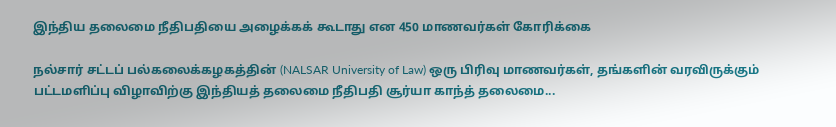இந்திய தலைமை நீதிபதியை அழைக்கக் கூடாது என 450 மாணவர்கள் கோரிக்கை

நல்சார் சட்டப் பல்கலைக்கழகத்தின் (NALSAR University of Law) ஒரு பிரிவு மாணவர்கள், தங்களின் வரவிருக்கும் பட்டமளிப்பு விழாவிற்கு இந்தியத் தலைமை நீதிபதி சூர்யா காந்த் தலைமை...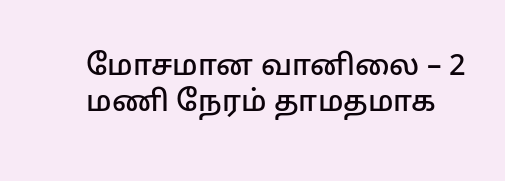மோசமான வானிலை – 2 மணி நேரம் தாமதமாக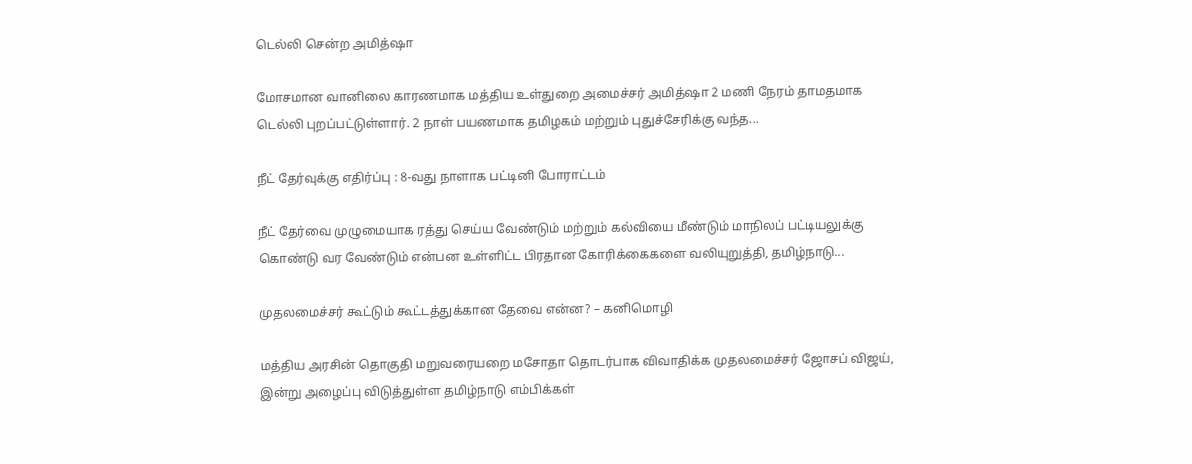டெல்லி சென்ற அமித்ஷா

மோசமான வானிலை காரணமாக மத்திய உள்துறை அமைச்சர் அமித்ஷா 2 மணி நேரம் தாமதமாக டெல்லி புறப்பட்டுள்ளார். 2 நாள் பயணமாக தமிழகம் மற்றும் புதுச்சேரிக்கு வந்த...

நீட் தேர்வுக்கு எதிர்ப்பு : 8-வது நாளாக பட்டினி போராட்டம்

நீட் தேர்வை முழுமையாக ரத்து செய்ய வேண்டும் மற்றும் கல்வியை மீண்டும் மாநிலப் பட்டியலுக்கு கொண்டு வர வேண்டும் என்பன உள்ளிட்ட பிரதான கோரிக்கைகளை வலியுறுத்தி, தமிழ்நாடு...

முதலமைச்சர் கூட்டும் கூட்டத்துக்கான தேவை என்ன? – கனிமொழி

மத்திய அரசின் தொகுதி மறுவரையறை மசோதா தொடர்பாக விவாதிக்க முதலமைச்சர் ஜோசப் விஜய், இன்று அழைப்பு விடுத்துள்ள தமிழ்நாடு எம்பிக்கள்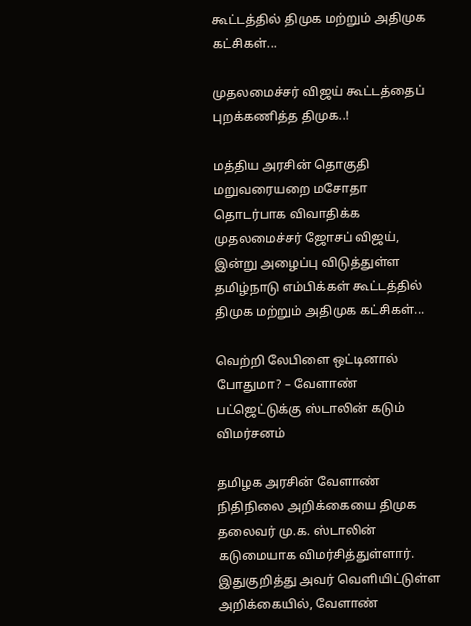கூட்டத்தில் திமுக மற்றும் அதிமுக கட்சிகள்...

முதலமைச்சர் விஜய் கூட்டத்தைப் புறக்கணித்த திமுக..!

மத்திய அரசின் தொகுதி மறுவரையறை மசோதா தொடர்பாக விவாதிக்க முதலமைச்சர் ஜோசப் விஜய், இன்று அழைப்பு விடுத்துள்ள தமிழ்நாடு எம்பிக்கள் கூட்டத்தில் திமுக மற்றும் அதிமுக கட்சிகள்...

வெற்றி லேபிளை ஒட்டினால் போதுமா? – வேளாண் பட்ஜெட்டுக்கு ஸ்டாலின் கடும் விமர்சனம்

தமிழக அரசின் வேளாண் நிதிநிலை அறிக்கையை திமுக தலைவர் மு.க. ஸ்டாலின் கடுமையாக விமர்சித்துள்ளார்.     இதுகுறித்து அவர் வெளியிட்டுள்ள அறிக்கையில், வேளாண்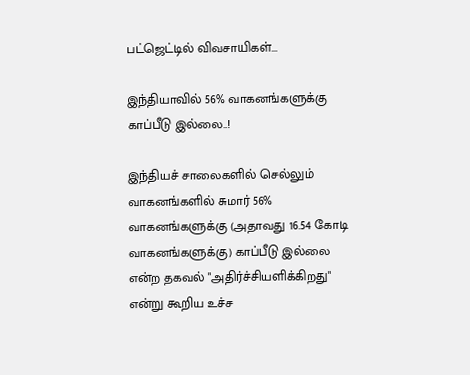பட்ஜெட்டில் விவசாயிகள்...

இந்தியாவில் 56% வாகனங்களுக்கு காப்பீடு இல்லை..!

இந்தியச் சாலைகளில் செல்லும் வாகனங்களில் சுமார் 56% வாகனங்களுக்கு (அதாவது 16.54 கோடி வாகனங்களுக்கு) காப்பீடு இல்லை என்ற தகவல் "அதிர்ச்சியளிக்கிறது" என்று கூறிய உச்ச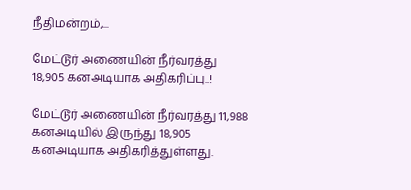நீதிமன்றம்,...

மேட்டூர் அணையின் நீர்வரத்து 18,905 கனஅடியாக அதிகரிப்பு..!

மேட்டூர் அணையின் நீர்வரத்து 11,988 கனஅடியில் இருந்து 18,905 கனஅடியாக அதிகரித்துள்ளது.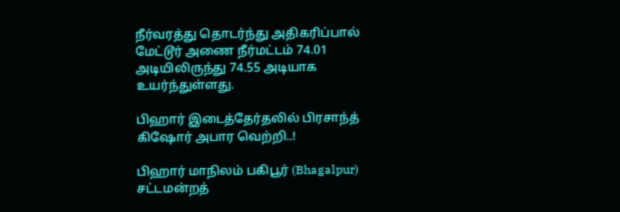நீர்வரத்து தொடர்ந்து அதிகரிப்பால் மேட்டூர் அணை நீர்மட்டம் 74.01 அடியிலிருந்து 74.55 அடியாக உயர்ந்துள்ளது.

பிஹார் இடைத்தேர்தலில் பிரசாந்த் கிஷோர் அபார வெற்றி..!

பிஹார் மாநிலம் பகிபூர் (Bhagalpur) சட்டமன்றத்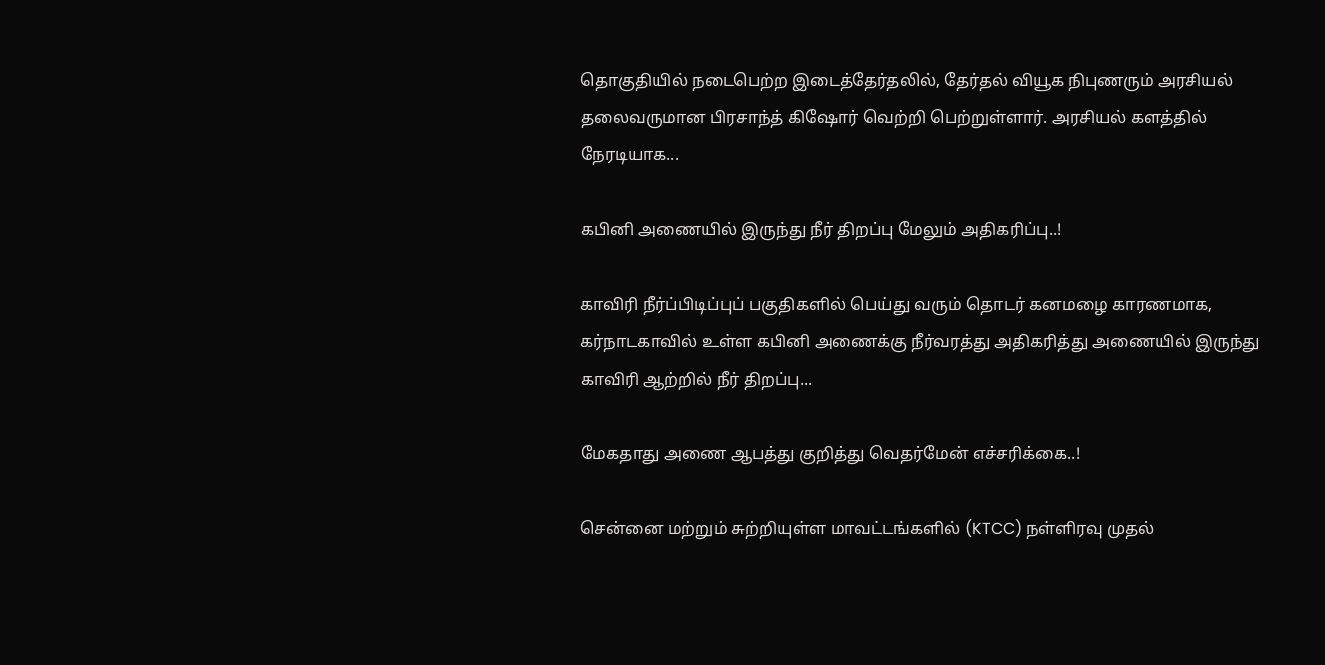தொகுதியில் நடைபெற்ற இடைத்தேர்தலில், தேர்தல் வியூக நிபுணரும் அரசியல் தலைவருமான பிரசாந்த் கிஷோர் வெற்றி பெற்றுள்ளார். அரசியல் களத்தில் நேரடியாக...

கபினி அணையில் இருந்து நீர் திறப்பு மேலும் அதிகரிப்பு..!

காவிரி நீர்ப்பிடிப்புப் பகுதிகளில் பெய்து வரும் தொடர் கனமழை காரணமாக, கர்நாடகாவில் உள்ள கபினி அணைக்கு நீர்வரத்து அதிகரித்து அணையில் இருந்து காவிரி ஆற்றில் நீர் திறப்பு...

மேகதாது அணை ஆபத்து குறித்து வெதர்மேன் எச்சரிக்கை..!

சென்னை மற்றும் சுற்றியுள்ள மாவட்டங்களில் (KTCC) நள்ளிரவு முதல்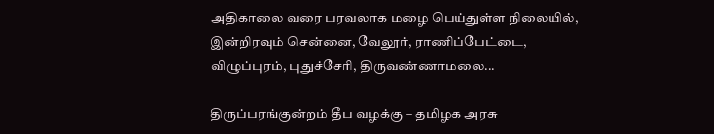அதிகாலை வரை பரவலாக மழை பெய்துள்ள நிலையில், இன்றிரவும் சென்னை, வேலூர், ராணிப்பேட்டை, விழுப்புரம், புதுச்சேரி, திருவண்ணாமலை...

திருப்பரங்குன்றம் தீப வழக்கு – தமிழக அரசு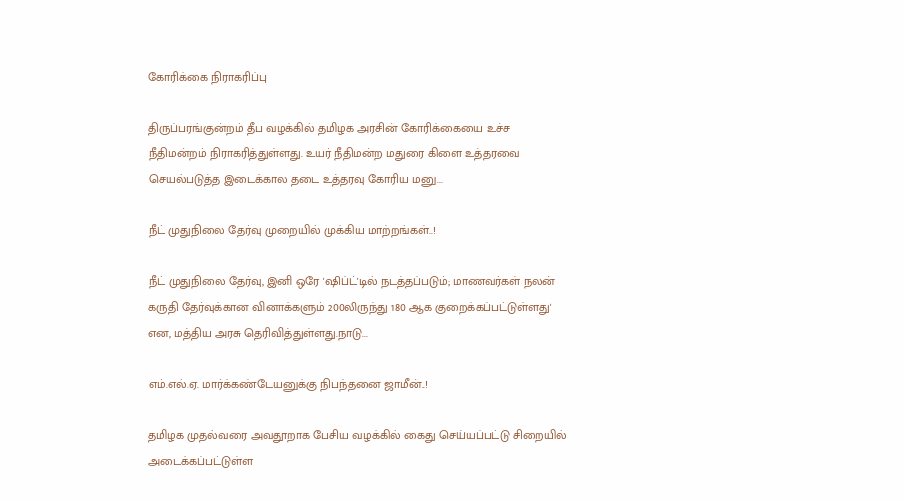கோரிக்கை நிராகரிப்பு

திருப்பரங்குன்றம் தீப வழக்கில் தமிழக அரசின் கோரிக்கையை உச்ச நீதிமன்றம் நிராகரித்துள்ளது. உயர் நீதிமன்ற மதுரை கிளை உத்தரவை செயல்படுத்த இடைக்கால தடை உத்தரவு கோரிய மனு...

நீட் முதுநிலை தேர்வு முறையில் முக்கிய மாற்றங்கள்..!

நீட் முதுநிலை தேர்வு, இனி ஒரே 'ஷிப்ட்'டில் நடத்தப்படும்; மாணவர்கள் நலன் கருதி தேர்வுக்கான வினாக்களும் 200லிருந்து 180 ஆக குறைக்கப்பட்டுள்ளது' என, மத்திய அரசு தெரிவித்துள்ளது.நாடு...

எம்.எல்.ஏ. மார்க்கண்டேயனுக்கு நிபந்தனை ஜாமீன்..!

தமிழக முதல்வரை அவதூறாக பேசிய வழக்கில் கைது செய்யப்பட்டு சிறையில் அடைக்கப்பட்டுள்ள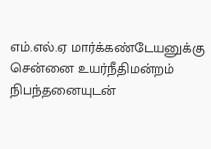எம்.எல்.ஏ மார்க்கண்டேயனுக்கு சென்னை உயர்நீதிமன்றம் நிபந்தனையுடன்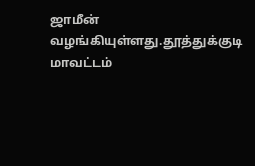ஜாமீன் வழங்கியுள்ளது.தூத்துக்குடி மாவட்டம்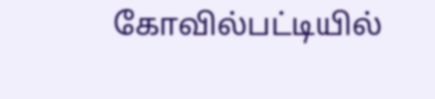கோவில்பட்டியில்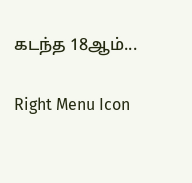கடந்த 18ஆம்...

Right Menu Icon